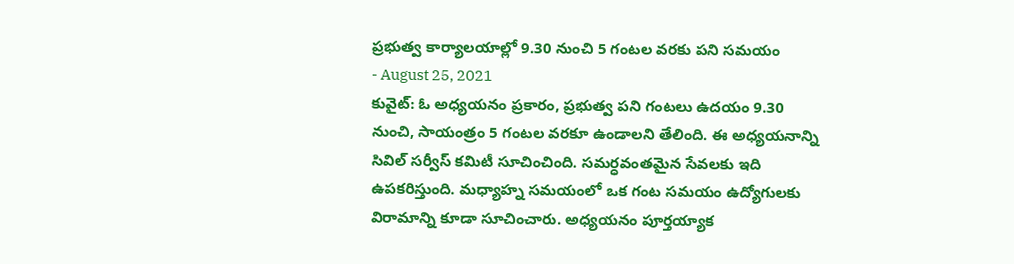ప్రభుత్వ కార్యాలయాల్లో 9.30 నుంచి 5 గంటల వరకు పని సమయం
- August 25, 2021
కువైట్: ఓ అధ్యయనం ప్రకారం, ప్రభుత్వ పని గంటలు ఉదయం 9.30 నుంచి, సాయంత్రం 5 గంటల వరకూ ఉండాలని తేలింది. ఈ అధ్యయనాన్ని సివిల్ సర్వీస్ కమిటీ సూచించింది. సమర్ధవంతమైన సేవలకు ఇది ఉపకరిస్తుంది. మధ్యాహ్న సమయంలో ఒక గంట సమయం ఉద్యోగులకు విరామాన్ని కూడా సూచించారు. అధ్యయనం పూర్తయ్యాక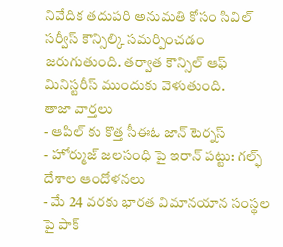నివేదిక తదుపరి అనుమతి కోసం సివిల్ సర్వీస్ కౌన్సిల్కి సమర్పించడం జరుగుతుంది. తర్వాత కౌన్సిల్ ఆఫ్ మినిస్టరీస్ ముందుకు వెళుతుంది.
తాజా వార్తలు
- ఆపిల్ కు కొత్త సీఈఓ జాన్ టెర్నస్
- హోర్ముజ్ జలసంధి పై ఇరాన్ పట్టు: గల్ఫ్ దేశాల ఆందోళనలు
- మే 24 వరకు భారత విమానయాన సంస్థల పై పాక్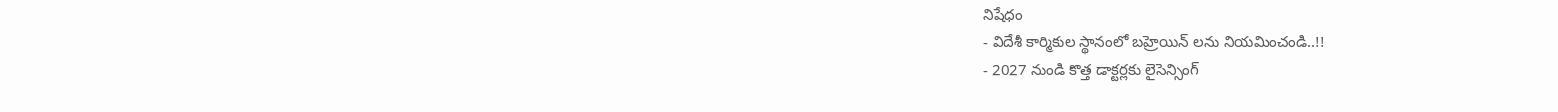నిషేధం
- విదేశీ కార్మికుల స్థానంలో బహ్రెయిన్ లను నియమించండి..!!
- 2027 నుండి కొత్త డాక్టర్లకు లైసెన్సింగ్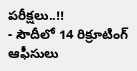పరీక్షలు..!!
- సౌదీలో 14 రిక్రూటింగ్ ఆఫీసులు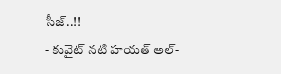సీజ్..!!
- కువైట్ నటి హయత్ అల్-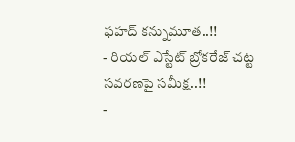ఫహద్ కన్నుమూత..!!
- రియల్ ఎస్టేట్ బ్రోకరేజ్ చట్ట సవరణపై సమీక్ష..!!
-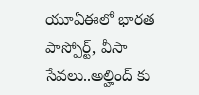యూఏఈలో భారత పాస్పోర్ట్, వీసా సేవలు..అల్హింద్ కు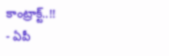కాంట్రాక్ట్..!!
- ఏపీ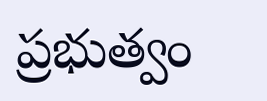ప్రభుత్వం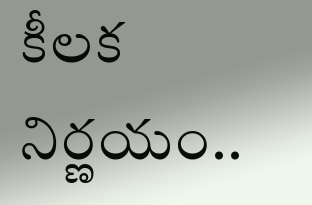కీలక నిర్ణయం..